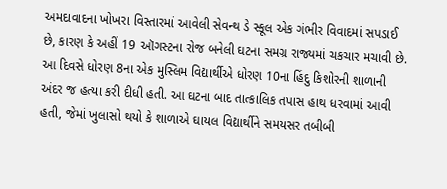અમદાવાદના ખોખરા વિસ્તારમાં આવેલી સેવન્થ ડે સ્કૂલ એક ગંભીર વિવાદમાં સપડાઈ છે, કારણ કે અહીં 19 ઑગસ્ટના રોજ બનેલી ઘટના સમગ્ર રાજ્યમાં ચકચાર મચાવી છે. આ દિવસે ધોરણ 8ના એક મુસ્લિમ વિદ્યાર્થીએ ધોરણ 10ના હિંદુ કિશોરની શાળાની અંદર જ હત્યા કરી દીધી હતી. આ ઘટના બાદ તાત્કાલિક તપાસ હાથ ધરવામાં આવી હતી, જેમાં ખુલાસો થયો કે શાળાએ ઘાયલ વિદ્યાર્થીને સમયસર તબીબી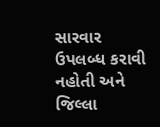સારવાર ઉપલબ્ધ કરાવી નહોતી અને જિલ્લા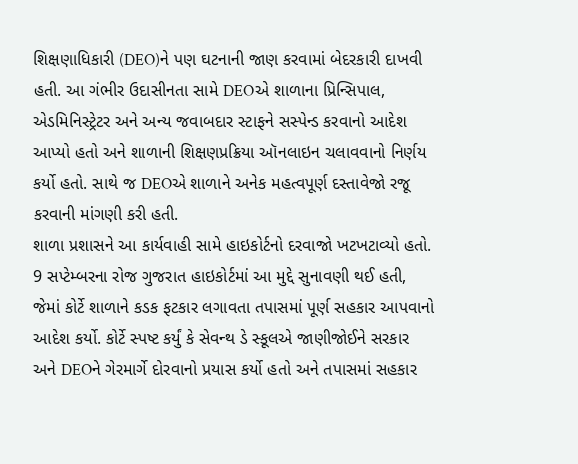શિક્ષણાધિકારી (DEO)ને પણ ઘટનાની જાણ કરવામાં બેદરકારી દાખવી હતી. આ ગંભીર ઉદાસીનતા સામે DEOએ શાળાના પ્રિન્સિપાલ, એડમિનિસ્ટ્રેટર અને અન્ય જવાબદાર સ્ટાફને સસ્પેન્ડ કરવાનો આદેશ આપ્યો હતો અને શાળાની શિક્ષણપ્રક્રિયા ઑનલાઇન ચલાવવાનો નિર્ણય કર્યો હતો. સાથે જ DEOએ શાળાને અનેક મહત્વપૂર્ણ દસ્તાવેજો રજૂ કરવાની માંગણી કરી હતી.
શાળા પ્રશાસને આ કાર્યવાહી સામે હાઇકોર્ટનો દરવાજો ખટખટાવ્યો હતો. 9 સપ્ટેમ્બરના રોજ ગુજરાત હાઇકોર્ટમાં આ મુદ્દે સુનાવણી થઈ હતી, જેમાં કોર્ટે શાળાને કડક ફટકાર લગાવતા તપાસમાં પૂર્ણ સહકાર આપવાનો આદેશ કર્યો. કોર્ટે સ્પષ્ટ કર્યું કે સેવન્થ ડે સ્કૂલએ જાણીજોઈને સરકાર અને DEOને ગેરમાર્ગે દોરવાનો પ્રયાસ કર્યો હતો અને તપાસમાં સહકાર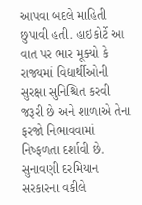આપવા બદલે માહિતી છુપાવી હતી. હાઇકોર્ટે આ વાત પર ભાર મૂક્યો કે રાજ્યમાં વિદ્યાર્થીઓની સુરક્ષા સુનિશ્ચિત કરવી જરૂરી છે અને શાળાએ તેના ફરજો નિભાવવામાં નિષ્ફળતા દર્શાવી છે.
સુનાવણી દરમિયાન સરકારના વકીલે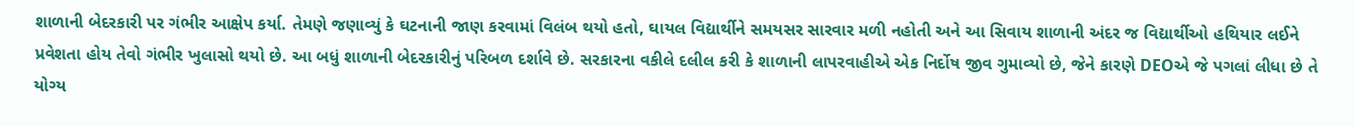શાળાની બેદરકારી પર ગંભીર આક્ષેપ કર્યા. તેમણે જણાવ્યું કે ઘટનાની જાણ કરવામાં વિલંબ થયો હતો, ઘાયલ વિદ્યાર્થીને સમયસર સારવાર મળી નહોતી અને આ સિવાય શાળાની અંદર જ વિદ્યાર્થીઓ હથિયાર લઈને પ્રવેશતા હોય તેવો ગંભીર ખુલાસો થયો છે. આ બધું શાળાની બેદરકારીનું પરિબળ દર્શાવે છે. સરકારના વકીલે દલીલ કરી કે શાળાની લાપરવાહીએ એક નિર્દોષ જીવ ગુમાવ્યો છે, જેને કારણે DEOએ જે પગલાં લીધા છે તે યોગ્ય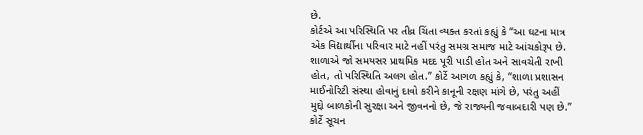છે.
કોર્ટએ આ પરિસ્થિતિ પર તીવ્ર ચિંતા વ્યક્ત કરતાં કહ્યું કે “આ ઘટના માત્ર એક વિદ્યાર્થીના પરિવાર માટે નહીં પરંતુ સમગ્ર સમાજ માટે આંચકોરૂપ છે. શાળાએ જો સમયસર પ્રાથમિક મદદ પૂરી પાડી હોત અને સાવચેતી રાખી હોત, તો પરિસ્થિતિ અલગ હોત.” કોર્ટે આગળ કહ્યું કે, “શાળા પ્રશાસન માઈનોરિટી સંસ્થા હોવાનું દાવો કરીને કાનૂની રક્ષણ માંગે છે, પરંતુ અહીં મુદ્દો બાળકોની સુરક્ષા અને જીવનનો છે, જે રાજ્યની જવાબદારી પણ છે.” કોર્ટે સૂચન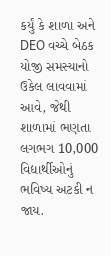કર્યું કે શાળા અને DEO વચ્ચે બેઠક યોજી સમસ્યાનો ઉકેલ લાવવામાં આવે, જેથી શાળામાં ભણતા લગભગ 10,000 વિદ્યાર્થીઓનું ભવિષ્ય અટકી ન જાય.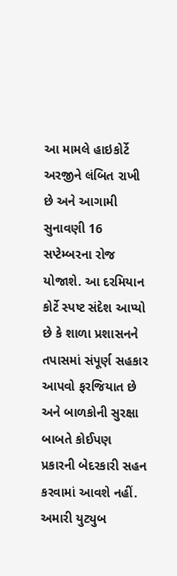આ મામલે હાઇકોર્ટે અરજીને લંબિત રાખી છે અને આગામી સુનાવણી 16 સપ્ટેમ્બરના રોજ યોજાશે. આ દરમિયાન કોર્ટે સ્પષ્ટ સંદેશ આપ્યો છે કે શાળા પ્રશાસનને તપાસમાં સંપૂર્ણ સહકાર આપવો ફરજિયાત છે અને બાળકોની સુરક્ષા બાબતે કોઈપણ પ્રકારની બેદરકારી સહન કરવામાં આવશે નહીં.
અમારી યુટ્યુબ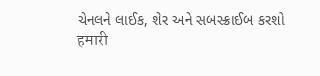ચેનલને લાઈક, શેર અને સબસ્ક્રાઈબ કરશો
हमारी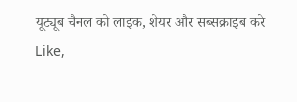यूट्यूब चैनल को लाइक, शेयर और सब्सक्राइब करे
Like,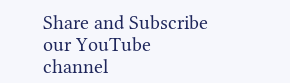Share and Subscribe our YouTube channel